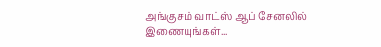அங்குசம் வாட்ஸ் ஆப் சேனலில் இணையுங்கள்...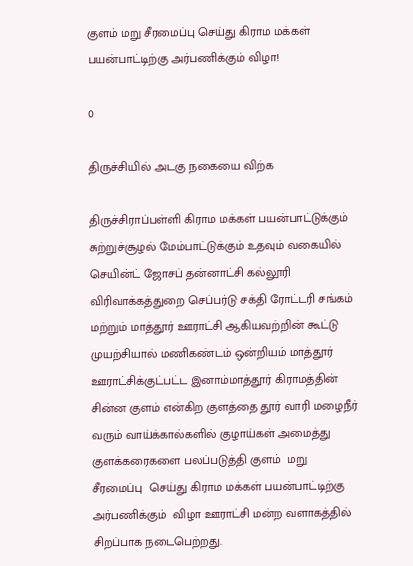குளம் மறு சீரமைப்பு செய்து கிராம மக்கள் பயன்பாட்டிற்கு அர்பணிக்கும் விழா!

0

திருச்சியில் அடகு நகையை விற்க

திருச்சிராப்பள்ளி கிராம மக்கள் பயன்பாட்டுக்கும் சுற்றுச்சூழல் மேம்பாட்டுக்கும் உதவும் வகையில் செயின்ட் ஜோசப் தன்னாட்சி கல்லூரி விரிவாக்கத்துறை செப்பர்டு சக்தி ரோட்டரி சங்கம்  மற்றும் மாத்தூர் ஊராட்சி ஆகியவற்றின் கூட்டு முயற்சியால் மணிகண்டம் ஒன்றியம் மாத்தூர் ஊராட்சிக்குட்பட்ட இனாம்மாத்தூர் கிராமத்தின் சின்ன குளம் என்கிற குளத்தை தூர் வாரி மழைநீர் வரும் வாய்க்கால்களில் குழாய்கள் அமைத்து குளக்கரைகளை பலப்படுத்தி குளம்  மறு சீரமைப்பு  செய்து கிராம மக்கள் பயன்பாட்டிற்கு அர்பணிக்கும்  விழா ஊராட்சி மன்ற வளாகத்தில் சிறப்பாக நடைபெற்றது.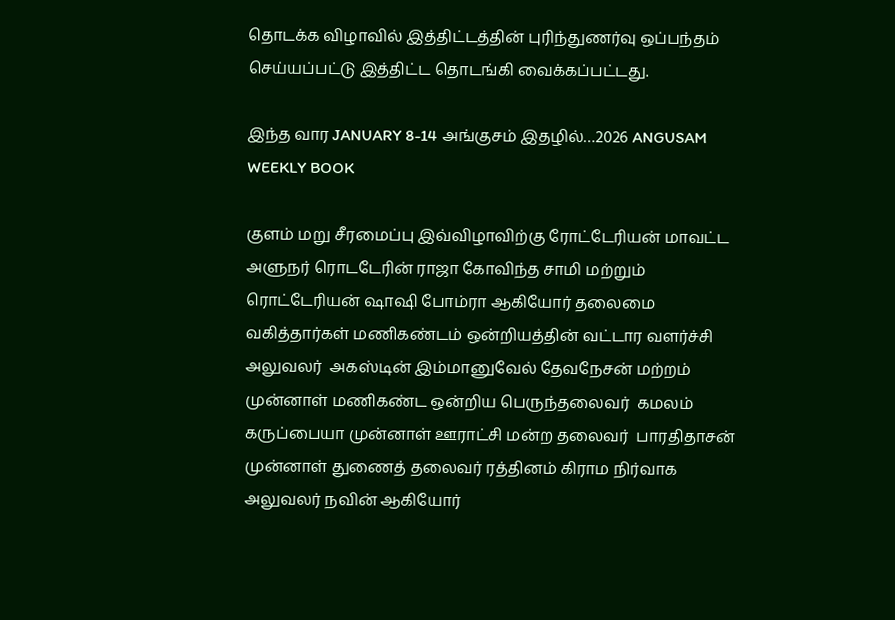தொடக்க விழாவில் இத்திட்டத்தின் புரிந்துணர்வு ஒப்பந்தம் செய்யப்பட்டு இத்திட்ட தொடங்கி வைக்கப்பட்டது.

இந்த வார JANUARY 8-14 அங்குசம் இதழில்…2026 ANGUSAM WEEKLY BOOK

குளம் மறு சீரமைப்பு இவ்விழாவிற்கு ரோட்டேரியன் மாவட்ட அளுநர் ரொடடேரின் ராஜா கோவிந்த சாமி மற்றும் ரொட்டேரியன் ஷாஷி போம்ரா ஆகியோர் தலைமை வகித்தார்கள் மணிகண்டம் ஒன்றியத்தின் வட்டார வளர்ச்சி அலுவலர்  அகஸ்டின் இம்மானுவேல் தேவநேசன் மற்றம் முன்னாள் மணிகண்ட ஒன்றிய பெருந்தலைவர்  கமலம் கருப்பையா முன்னாள் ஊராட்சி மன்ற தலைவர்  பாரதிதாசன் முன்னாள் துணைத் தலைவர் ரத்தினம் கிராம நிர்வாக அலுவலர் நவின் ஆகியோர்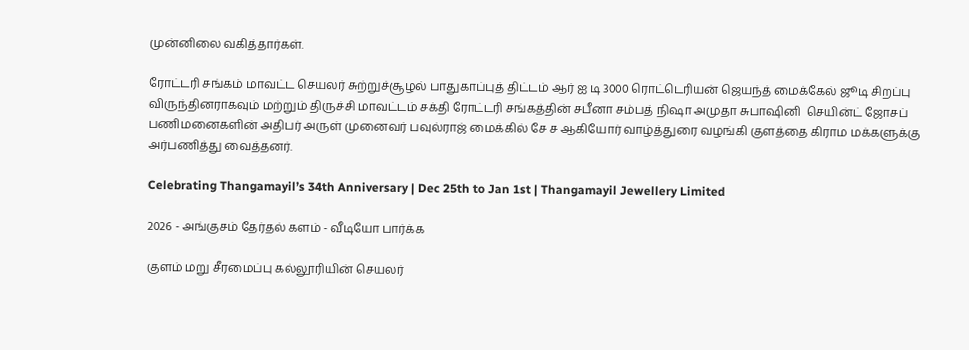முன்னிலை வகித்தார்கள்.

ரோட்டரி சங்கம் மாவட்ட செயலர் சுற்றுச்சூழல் பாதுகாப்புத் திட்டம் ஆர் ஐ டி 3000 ரொட்டெரியன் ஜெயந்த் மைக்கேல் ஜூடி சிறப்பு விருந்தினராகவும் மற்றும் திருச்சி மாவட்டம் சக்தி ரோட்டரி சங்கத்தின் சபீனா சம்பத் நிஷா அமுதா சுபாஷினி  செயின்ட் ஜோசப் பணிமனைகளின் அதிபர் அருள் முனைவர் பவுல்ராஜ் மைக்கில் சே ச ஆகியோர் வாழ்த்துரை வழங்கி குளத்தை கிராம மக்களுக்கு அர்பணித்து வைத்தனர்.

Celebrating Thangamayil’s 34th Anniversary | Dec 25th to Jan 1st | Thangamayil Jewellery Limited

2026 - அங்குசம் தேர்தல் களம் - வீடியோ பார்க்க

குளம் மறு சீரமைப்பு கல்லூரியின் செயலர்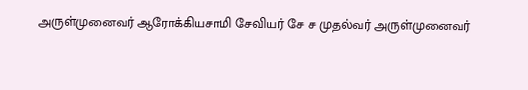அருள்முனைவர் ஆரோக்கியசாமி சேவியர் சே ச முதல்வர் அருள்முனைவர்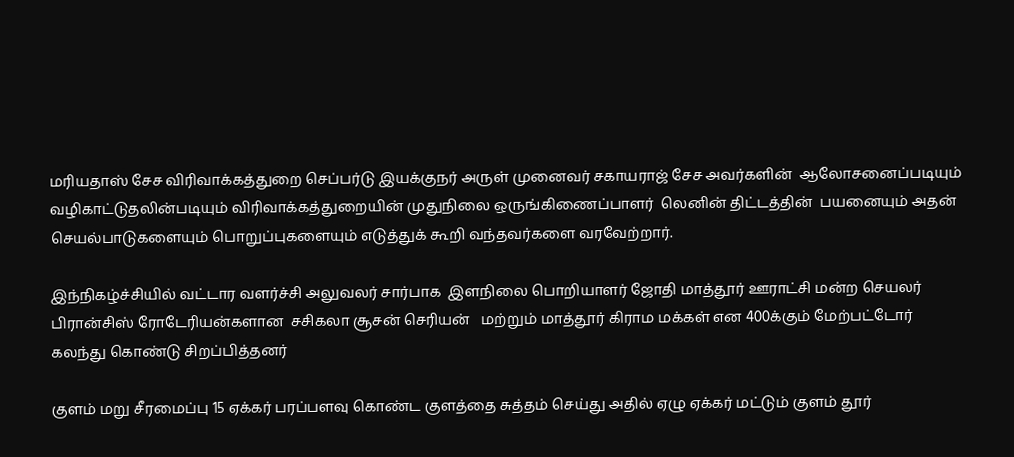மரியதாஸ் சேச விரிவாக்கத்துறை செப்பர்டு இயக்குநர் அருள் முனைவர் சகாயராஜ் சேச அவர்களின்  ஆலோசனைப்படியும் வழிகாட்டுதலின்படியும் விரிவாக்கத்துறையின் முதுநிலை ஒருங்கிணைப்பாளர்  லெனின் திட்டத்தின்  பயனையும் அதன் செயல்பாடுகளையும் பொறுப்புகளையும் எடுத்துக் கூறி வந்தவர்களை வரவேற்றார்.

இந்நிகழ்ச்சியில் வட்டார வளர்ச்சி அலுவலர் சார்பாக  இளநிலை பொறியாளர் ஜோதி மாத்தூர் ஊராட்சி மன்ற செயலர் பிரான்சிஸ் ரோடேரியன்களான  சசிகலா சூசன் செரியன்   மற்றும் மாத்தூர் கிராம மக்கள் என 400க்கும் மேற்பட்டோர் கலந்து கொண்டு சிறப்பித்தனர்

குளம் மறு சீரமைப்பு 15 ஏக்கர் பரப்பளவு கொண்ட குளத்தை சுத்தம் செய்து அதில் ஏழு ஏக்கர் மட்டும் குளம் தூர்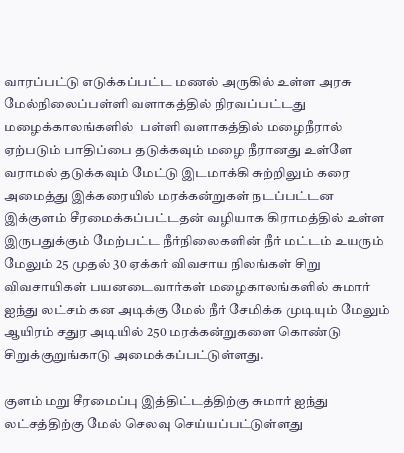வாரப்பட்டு எடுக்கப்பட்ட மணல் அருகில் உள்ள அரசு மேல்நிலைப்பள்ளி வளாகத்தில் நிரவப்பட்டது மழைக்காலங்களில்  பள்ளி வளாகத்தில் மழைநீரால்  ஏற்படும் பாதிப்பை தடுக்கவும் மழை நீரானது உள்ளே வராமல் தடுக்கவும் மேட்டு இடமாக்கி சுற்றிலும் கரை அமைத்து இக்கரையில் மரக்கன்றுகள் நடப்பட்டன இக்குளம் சீரமைக்கப்பட்டதன் வழியாக கிராமத்தில் உள்ள இருபதுக்கும் மேற்பட்ட நீர்நிலைகளின் நீர் மட்டம் உயரும் மேலும் 25 முதல் 30 ஏக்கர் விவசாய நிலங்கள் சிறு விவசாயிகள் பயனடைவார்கள் மழைகாலங்களில் சுமார் ஐந்து லட்சம் கன அடிக்கு மேல் நீர் சேமிக்க முடியும் மேலும் ஆயிரம் சதுர அடியில் 250 மரக்கன்றுகளை கொண்டு சிறுக்குறுங்காடு அமைக்கப்பட்டுள்ளது.

குளம் மறு சீரமைப்பு இத்திட்டத்திற்கு சுமார் ஐந்து லட்சத்திற்கு மேல் செலவு செய்யப்பட்டுள்ளது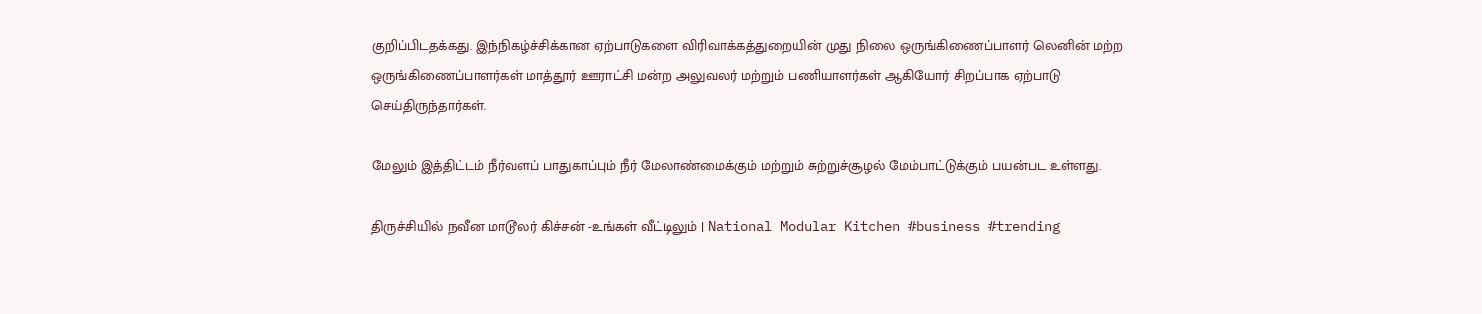குறிப்பிடதக்கது. இந்நிகழ்ச்சிக்கான ஏற்பாடுகளை விரிவாக்கத்துறையின் முது நிலை ஒருங்கிணைப்பாளர் லெனின் மற்ற ஒருங்கிணைப்பாளர்கள் மாத்தூர் ஊராட்சி மன்ற அலுவலர் மற்றும் பணியாளர்கள் ஆகியோர் சிறப்பாக ஏற்பாடு செய்திருந்தார்கள்.

மேலும் இத்திட்டம் நீர்வளப் பாதுகாப்பும் நீர் மேலாண்மைக்கும் மற்றும் சுற்றுச்சூழல் மேம்பாட்டுக்கும் பயன்பட உள்ளது.

திருச்சியில் நவீன மாடூலர் கிச்சன் -உங்கள் வீட்டிலும் | National Modular Kitchen #business #trending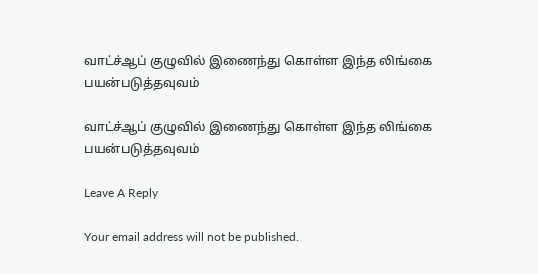வாட்ச்ஆப் குழுவில் இணைந்து கொள்ள இந்த லிங்கை பயன்படுத்தவுவம்

வாட்ச்ஆப் குழுவில் இணைந்து கொள்ள இந்த லிங்கை பயன்படுத்தவுவம்

Leave A Reply

Your email address will not be published.